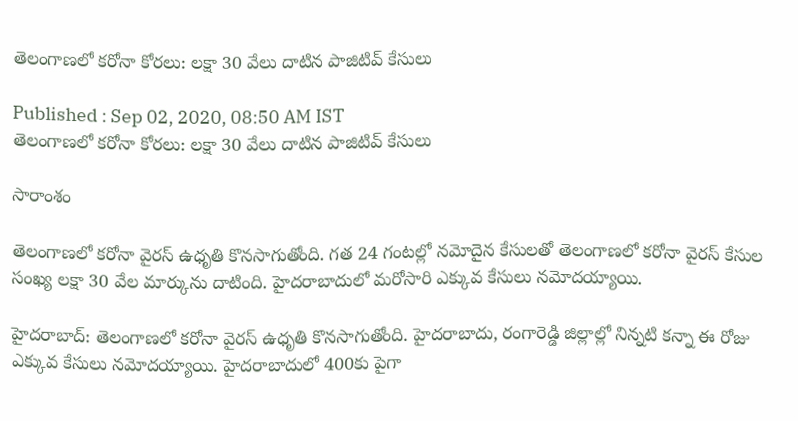తెలంగాణలో కరోనా కోరలు: లక్షా 30 వేలు దాటిన పాజిటివ్ కేసులు

Published : Sep 02, 2020, 08:50 AM IST
తెలంగాణలో కరోనా కోరలు: లక్షా 30 వేలు దాటిన పాజిటివ్ కేసులు

సారాంశం

తెలంగాణలో కరోనా వైరస్ ఉధృతి కొనసాగుతోంది. గత 24 గంటల్లో నమోదైన కేసులతో తెలంగాణలో కరోనా వైరస్ కేసుల సంఖ్య లక్షా 30 వేల మార్కును దాటింది. హైదరాబాదులో మరోసారి ఎక్కువ కేసులు నమోదయ్యాయి.

హైదరాబాద్: తెలంగాణలో కరోనా వైరస్ ఉధృతి కొనసాగుతోంది. హైదరాబాదు, రంగారెడ్డి జిల్లాల్లో నిన్నటి కన్నా ఈ రోజు ఎక్కువ కేసులు నమోదయ్యాయి. హైదరాబాదులో 400కు పైగా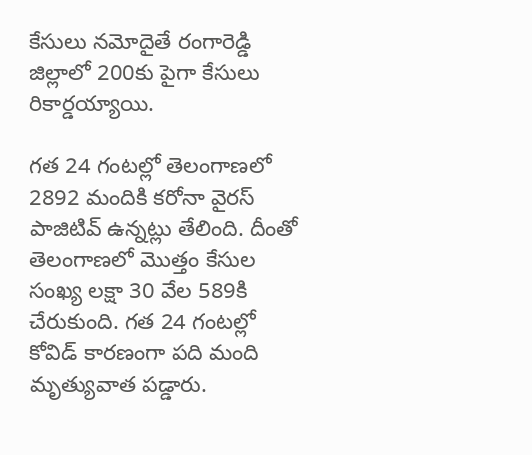కేసులు నమోదైతే రంగారెడ్డి జిల్లాలో 200కు పైగా కేసులు రికార్డయ్యాయి.

గత 24 గంటల్లో తెలంగాణలో 2892 మందికి కరోనా వైరస్ పాజిటివ్ ఉన్నట్లు తేలింది. దీంతో తెలంగాణలో మొత్తం కేసుల సంఖ్య లక్షా 30 వేల 589కి చేరుకుంది. గత 24 గంటల్లో కోవిడ్ కారణంగా పది మంది మృత్యువాత పడ్డారు.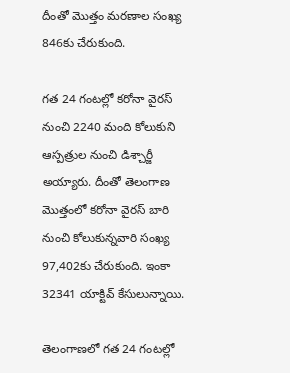దీంతో మొత్తం మరణాల సంఖ్య 846కు చేరుకుంది.

గత 24 గంటల్లో కరోనా వైరస్ నుంచి 2240 మంది కోలుకుని ఆస్పత్రుల నుంచి డిశ్చార్జీ అయ్యారు. దీంతో తెలంగాణ మొత్తంలో కరోనా వైరస్ బారి నుంచి కోలుకున్నవారి సంఖ్య 97,402కు చేరుకుంది. ఇంకా 32341 యాక్టివ్ కేసులున్నాయి.

తెలంగాణలో గత 24 గంటల్లో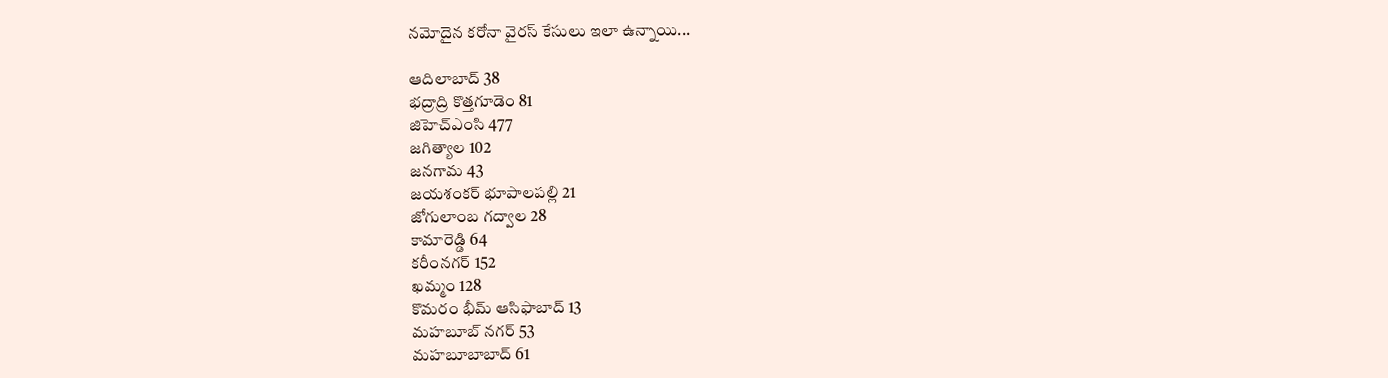నమోదైన కరోనా వైరస్ కేసులు ఇలా ఉన్నాయి...

ఆదిలాబాద్ 38
భద్రాద్రి కొత్తగూడెం 81
జిహెచ్ఎంసి 477
జగిత్యాల 102
జనగామ 43
జయశంకర్ భూపాలపల్లి 21
జోగులాంబ గద్వాల 28
కామారెడ్డి 64
కరీంనగర్ 152
ఖమ్మం 128
కొమరం భీమ్ ఆసిఫాబాద్ 13
మహబూబ్ నగర్ 53
మహబూబాబాద్ 61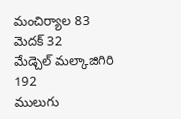మంచిర్యాల 83
మెదక్ 32
మేడ్చెల్ మల్కాజిగిరి 192
ములుగు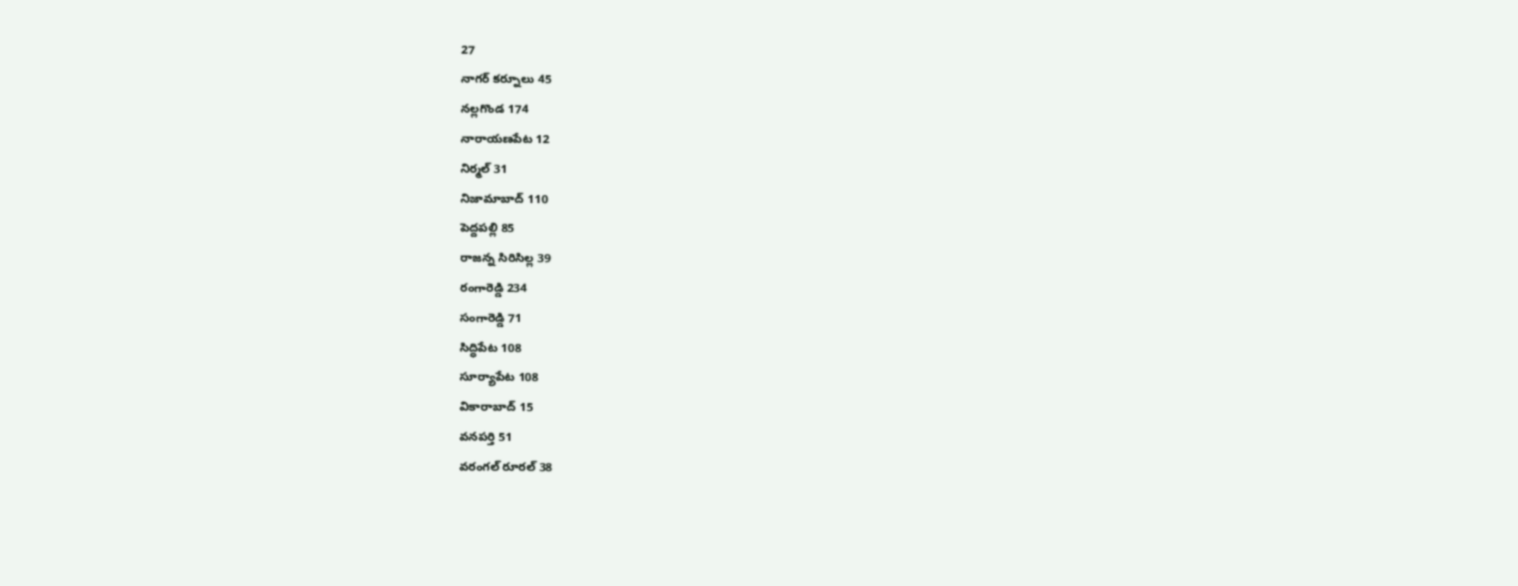27
నాగర్ కర్నూలు 45
నల్లగొండ 174
నారాయణపేట 12
నిర్మల్ 31
నిజామాబాద్ 110
పెద్దపల్లి 85
రాజన్న సిరిసిల్ల 39
రంగారెడ్డి 234
సంగారెడ్డి 71
సిద్ధిపేట 108
సూర్యాపేట 108
వికారాబాద్ 15
వనపర్తి 51
వరంగల్ రూరల్ 38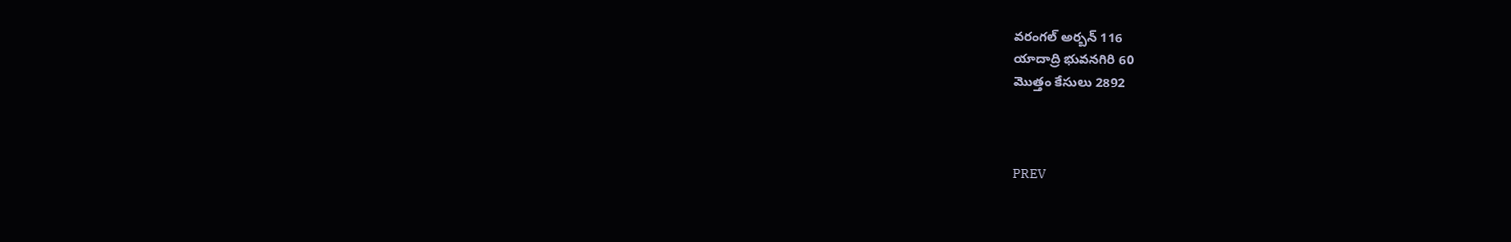వరంగల్ అర్బన్ 116
యాదాద్రి భువనగిరి 60
మొత్తం కేసులు 2892



PREV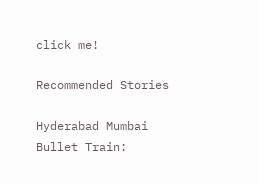click me!

Recommended Stories

Hyderabad Mumbai Bullet Train: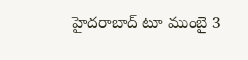హైదరాబాద్ టూ ముంబై 3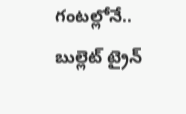గంటల్లోనే.. బుల్లెట్ ట్రైన్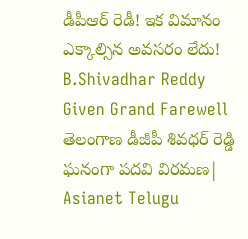డీపీఆర్ రెడీ! ఇక విమానం ఎక్కాల్సిన అవసరం లేదు!
B.Shivadhar Reddy Given Grand Farewell తెలంగాణ డీజీపీ శివధర్ రెడ్డి ఘనంగా పదవి విరమణ| Asianet Telugu